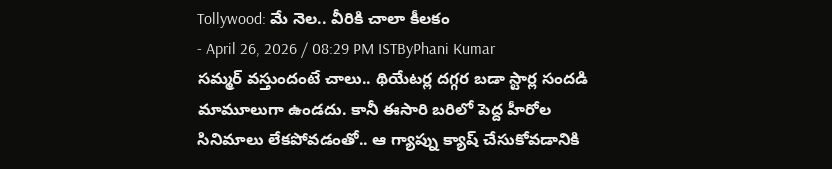Tollywood: మే నెల.. వీరికి చాలా కీలకం
- April 26, 2026 / 08:29 PM ISTByPhani Kumar
సమ్మర్ వస్తుందంటే చాలు.. థియేటర్ల దగ్గర బడా స్టార్ల సందడి మామూలుగా ఉండదు. కానీ ఈసారి బరిలో పెద్ద హీరోల సినిమాలు లేకపోవడంతో.. ఆ గ్యాప్ను క్యాష్ చేసుకోవడానికి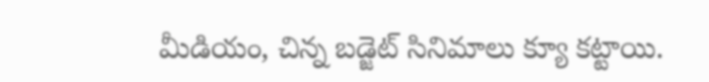మీడియం, చిన్న బడ్జెట్ సినిమాలు క్యూ కట్టాయి.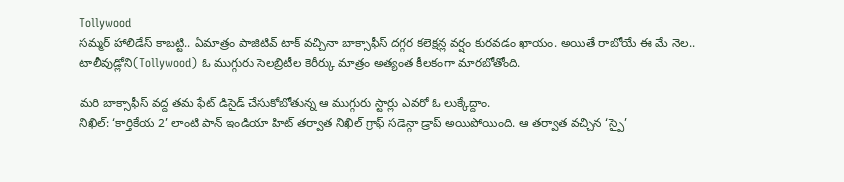Tollywood
సమ్మర్ హాలిడేస్ కాబట్టి.. ఏమాత్రం పాజిటివ్ టాక్ వచ్చినా బాక్సాఫీస్ దగ్గర కలెక్షన్ల వర్షం కురవడం ఖాయం. అయితే రాబోయే ఈ మే నెల.. టాలీవుడ్లోని(Tollywood) ఓ ముగ్గురు సెలబ్రిటీల కెరీర్కు మాత్రం అత్యంత కీలకంగా మారబోతోంది.

మరి బాక్సాఫీస్ వద్ద తమ ఫేట్ డిసైడ్ చేసుకోబోతున్న ఆ ముగ్గురు స్టార్లు ఎవరో ఓ లుక్కేద్దాం.
నిఖిల్: ‘కార్తికేయ 2’ లాంటి పాన్ ఇండియా హిట్ తర్వాత నిఖిల్ గ్రాఫ్ సడెన్గా డ్రాప్ అయిపోయింది. ఆ తర్వాత వచ్చిన ‘స్పై’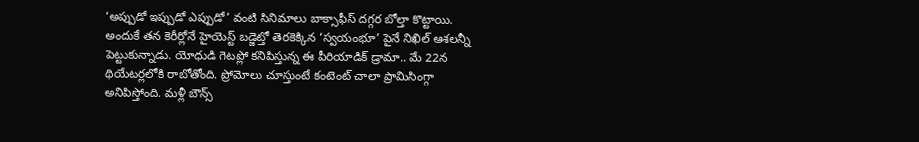‘అప్పుడో ఇప్పుడో ఎప్పుడో’ వంటి సినిమాలు బాక్సాఫీస్ దగ్గర బోల్తా కొట్టాయి. అందుకే తన కెరీర్లోనే హైయెస్ట్ బడ్జెట్తో తెరకెక్కిన ‘స్వయంభూ’ పైనే నిఖిల్ ఆశలన్నీ పెట్టుకున్నాడు. యోధుడి గెటప్లో కనిపిస్తున్న ఈ పీరియాడిక్ డ్రామా.. మే 22న థియేటర్లలోకి రాబోతోంది. ప్రోమోలు చూస్తుంటే కంటెంట్ చాలా ప్రామిసింగ్గా అనిపిస్తోంది. మళ్లీ బౌన్స్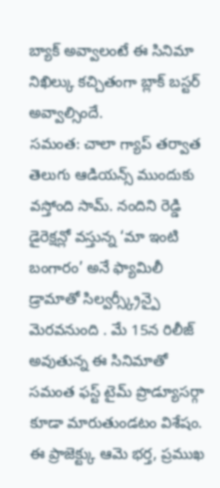బ్యాక్ అవ్వాలంటే ఈ సినిమా నిఖిల్కు కచ్చితంగా బ్లాక్ బస్టర్ అవ్వాల్సిందే.
సమంత: చాలా గ్యాప్ తర్వాత తెలుగు ఆడియన్స్ ముందుకు వస్తోంది సామ్. నందిని రెడ్డి డైరెక్షన్లో వస్తున్న ‘మా ఇంటి బంగారం’ అనే ఫ్యామిలీ డ్రామాతో సిల్వర్స్క్రీన్పై మెరవనుంది . మే 15న రిలీజ్ అవుతున్న ఈ సినిమాతో సమంత ఫస్ట్ టైమ్ ప్రొడ్యూసర్గా కూడా మారుతుండటం విశేషం. ఈ ప్రాజెక్ట్కు ఆమె భర్త, ప్రముఖ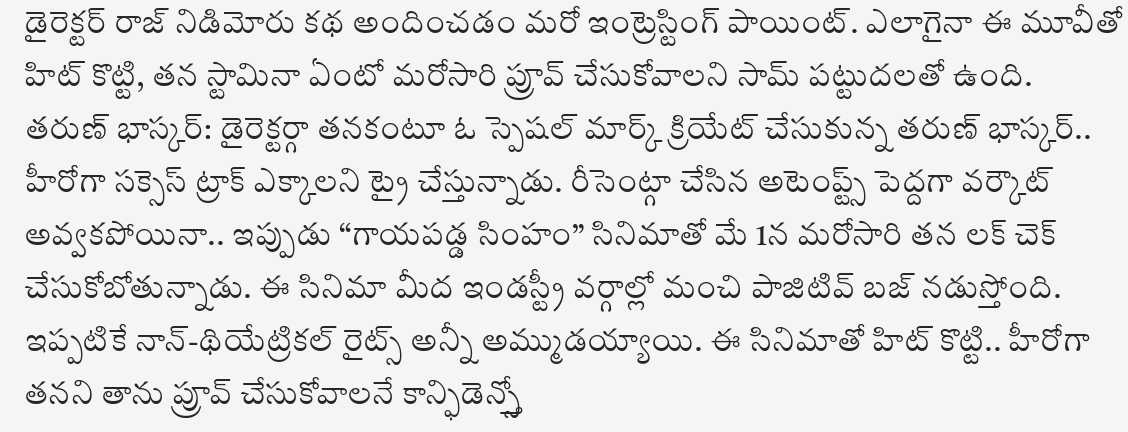డైరెక్టర్ రాజ్ నిడిమోరు కథ అందించడం మరో ఇంట్రెస్టింగ్ పాయింట్. ఎలాగైనా ఈ మూవీతో హిట్ కొట్టి, తన స్టామినా ఏంటో మరోసారి ప్రూవ్ చేసుకోవాలని సామ్ పట్టుదలతో ఉంది.
తరుణ్ భాస్కర్: డైరెక్టర్గా తనకంటూ ఓ స్పెషల్ మార్క్ క్రియేట్ చేసుకున్న తరుణ్ భాస్కర్.. హీరోగా సక్సెస్ ట్రాక్ ఎక్కాలని ట్రై చేస్తున్నాడు. రీసెంట్గా చేసిన అటెంప్ట్స్ పెద్దగా వర్కౌట్ అవ్వకపోయినా.. ఇప్పుడు “గాయపడ్డ సింహం” సినిమాతో మే 1న మరోసారి తన లక్ చెక్ చేసుకోబోతున్నాడు. ఈ సినిమా మీద ఇండస్ట్రీ వర్గాల్లో మంచి పాజిటివ్ బజ్ నడుస్తోంది. ఇప్పటికే నాన్-థియేట్రికల్ రైట్స్ అన్నీ అమ్ముడయ్యాయి. ఈ సినిమాతో హిట్ కొట్టి.. హీరోగా తనని తాను ప్రూవ్ చేసుకోవాలనే కాన్ఫిడెన్స్తో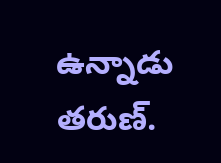ఉన్నాడు తరుణ్.